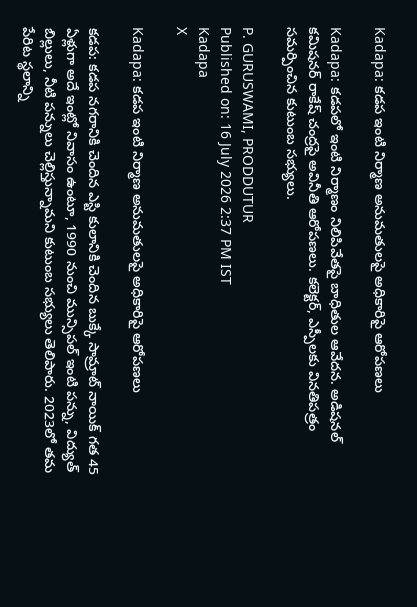Kadapa: కడప ఇంటి నిర్మాణ అనుమతులపై అధికారిపై ఆరోపణలు

Kadapa: కడపలో ఇంటి నిర్మాణం నిలిపివేతపై బాధితుల ఆవేదన. అడిషనల్ కమిషనర్ రాకేష్ చంద్రపై అవినీతి ఆరోపణలు. కలెక్టర్, ఎస్పీలకు వినతిపత్రం సమర్పించిన కుటుంబ సభ్యులు.

P. GURUSWAMI, PRODDUTUR
Published on: 16 July 2026 2:37 PM IST
Kadapa
X

Kadapa: కడప ఇంటి నిర్మాణ అనుమతులపై అధికారిపై ఆరోపణలు

కడప: కడప నగరానికి చెందిన ఎస్టి కులానికి చెందిన బుక్కే సామ్రాట్ నాయిక్ గత 45 ఏళ్లుగా అదే ఇంట్లో నివాసం ఉంటూ, 1990 నుంచి మున్సిపల్ ఇంటి పన్ను, విద్యుత్ బిల్లులు, నీటి పన్నులు చెల్లిస్తున్నామని కుటుంబ సభ్యులు తెలిపారు. 2023లో తమ పేరిట స్థలాన్ని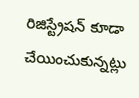రిజిస్ట్రేషన్ కూడా చేయించుకున్నట్లు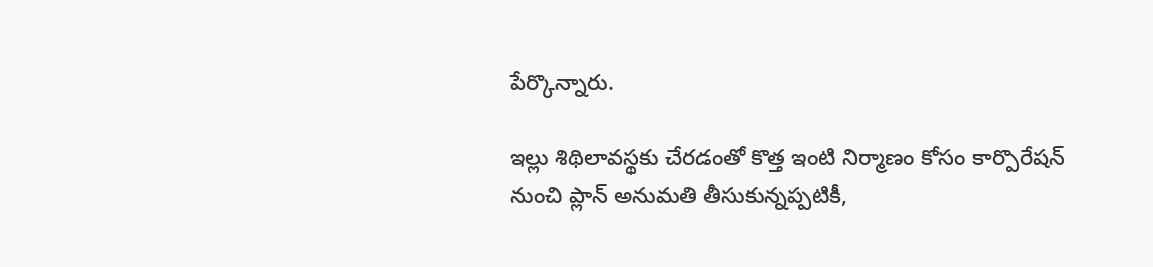పేర్కొన్నారు.

ఇల్లు శిథిలావస్థకు చేరడంతో కొత్త ఇంటి నిర్మాణం కోసం కార్పొరేషన్ నుంచి ప్లాన్ అనుమతి తీసుకున్నప్పటికీ,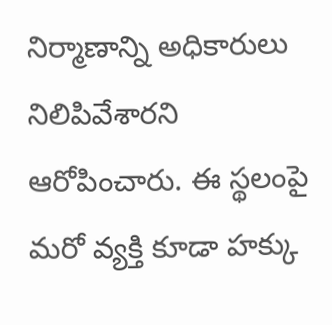నిర్మాణాన్ని అధికారులు నిలిపివేశారని ఆరోపించారు. ఈ స్థలంపై మరో వ్యక్తి కూడా హక్కు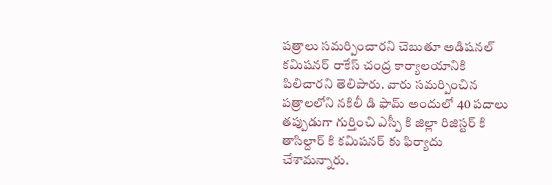పత్రాలు సమర్పించారని చెబుతూ అడిషనల్ కమిషనర్ రాకేస్ చంద్ర కార్యాలయానికి పిలిచారని తెలిపారు. వారు సమర్పించిన పత్రాలలోని నకిలీ డి ఫామ్ అందులో 40 పదాలు తప్పుడుగా గుర్తించి ఎస్పీ కి జిల్లా రిజిస్టర్ కి తాసిల్దార్ కి కమిషనర్ కు ఫిర్యాదు చేశామన్నారు.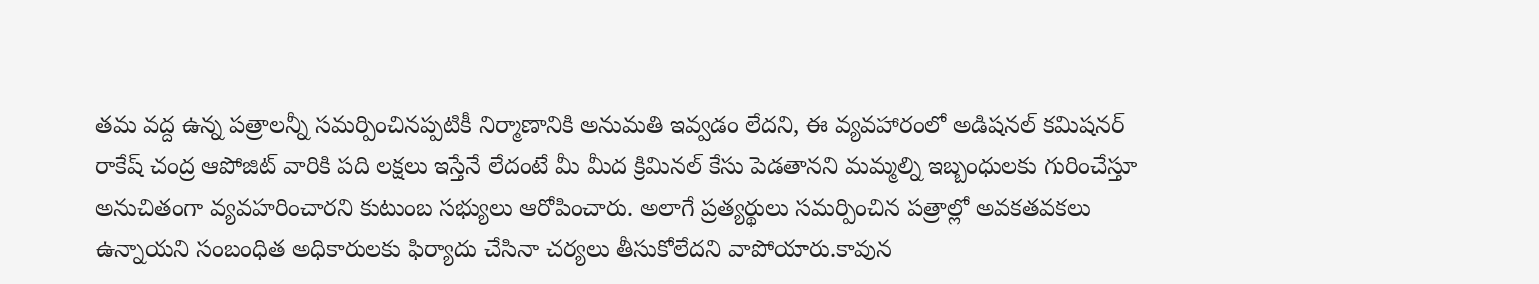తమ వద్ద ఉన్న పత్రాలన్నీ సమర్పించినప్పటికీ నిర్మాణానికి అనుమతి ఇవ్వడం లేదని, ఈ వ్యవహారంలో అడిషనల్ కమిషనర్ రాకేష్ చంద్ర ఆపోజిట్ వారికి పది లక్షలు ఇస్తేనే లేదంటే మీ మీద క్రిమినల్ కేసు పెడతానని మమ్మల్ని ఇబ్బంధులకు గురించేస్తూ అనుచితంగా వ్యవహరించారని కుటుంబ సభ్యులు ఆరోపించారు. అలాగే ప్రత్యర్థులు సమర్పించిన పత్రాల్లో అవకతవకలు ఉన్నాయని సంబంధిత అధికారులకు ఫిర్యాదు చేసినా చర్యలు తీసుకోలేదని వాపోయారు.కావున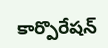కార్పొరేషన్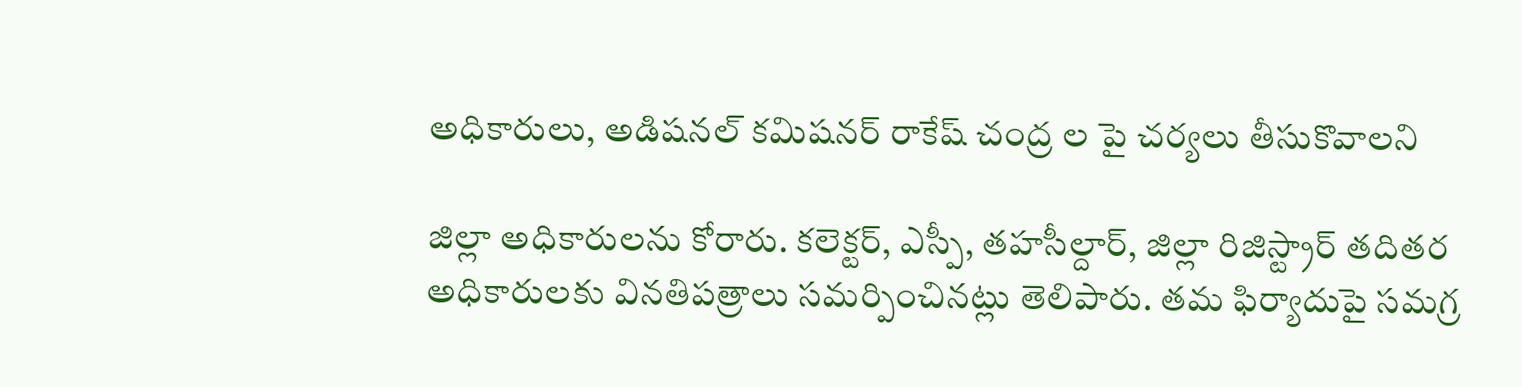అధికారులు, అడిషనల్ కమిషనర్ రాకేష్ చంద్ర ల పై చర్యలు తీసుకొవాలని

జిల్లా అధికారులను కోరారు. కలెక్టర్, ఎస్పీ, తహసీల్దార్, జిల్లా రిజిస్ట్రార్ తదితర అధికారులకు వినతిపత్రాలు సమర్పించినట్లు తెలిపారు. తమ ఫిర్యాదుపై సమగ్ర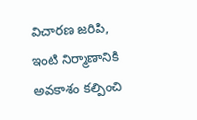విచారణ జరిపి, ఇంటి నిర్మాణానికి అవకాశం కల్పించి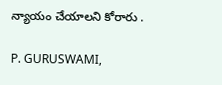న్యాయం చేయాలని కోరారు .

P. GURUSWAMI,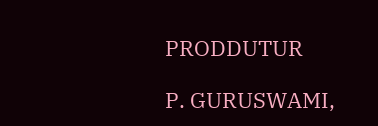PRODDUTUR

P. GURUSWAMI,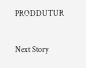PRODDUTUR

Next Story